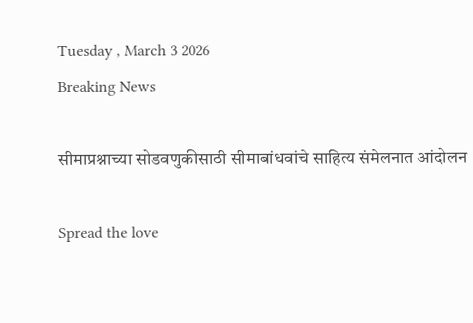Tuesday , March 3 2026
Breaking News

सीमाप्रश्नाच्या सोडवणुकीसाठी सीमाबांधवांचे साहित्य संमेलनात आंदोलन

Spread the love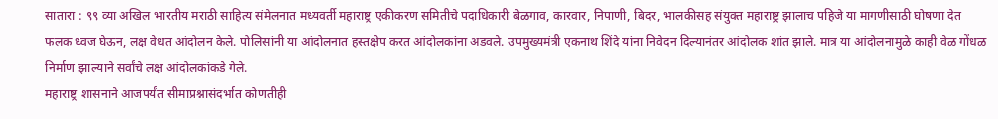सातारा : ९९ व्या अखिल भारतीय मराठी साहित्य संमेलनात मध्यवर्ती महाराष्ट्र एकीकरण समितीचे पदाधिकारी बेळगाव, कारवार, निपाणी, बिदर, भालकीसह संयुक्त महाराष्ट्र झालाच पहिजे या मागणीसाठी घोषणा देत फलक ध्वज घेऊन, लक्ष वेधत आंदोलन केले. पोलिसांनी या आंदोलनात हस्तक्षेप करत आंदोलकांना अडवले. उपमुख्यमंत्री एकनाथ शिंदे यांना निवेदन दिल्यानंतर आंदोलक शांत झाले. मात्र या आंदोलनामुळे काही वेळ गोंधळ निर्माण झाल्याने सर्वांचे लक्ष आंदोलकांकडे गेले.
महाराष्ट्र शासनाने आजपर्यंत सीमाप्रश्नासंदर्भात कोणतीही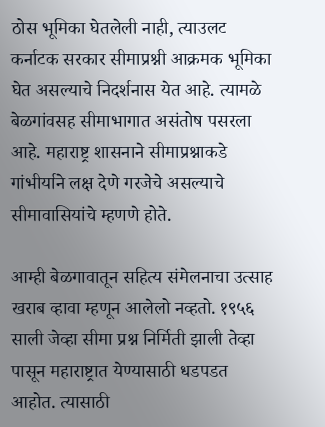ठोस भूमिका घेतलेली नाही, त्याउलट कर्नाटक सरकार सीमाप्रश्नी आक्रमक भूमिका घेत असल्याचे निदर्शनास येत आहे. त्यामळे बेळगांवसह सीमाभागात असंतोष पसरला आहे. महाराष्ट्र शासनाने सीमाप्रश्नाकडे गांभीर्याने लक्ष देणे गरजेचे असल्याचे सीमावासियांचे म्हणणे होते.

आम्ही बेळगावातून सहित्य संमेलनाचा उत्साह खराब व्हावा म्हणून आलेलो नव्हतो. १९५६ साली जेव्हा सीमा प्रश्न निर्मिती झाली तेव्हा पासून महाराष्ट्रात येण्यासाठी धडपडत आहोत. त्यासाठी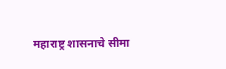महाराष्ट्र शासनाचे सीमा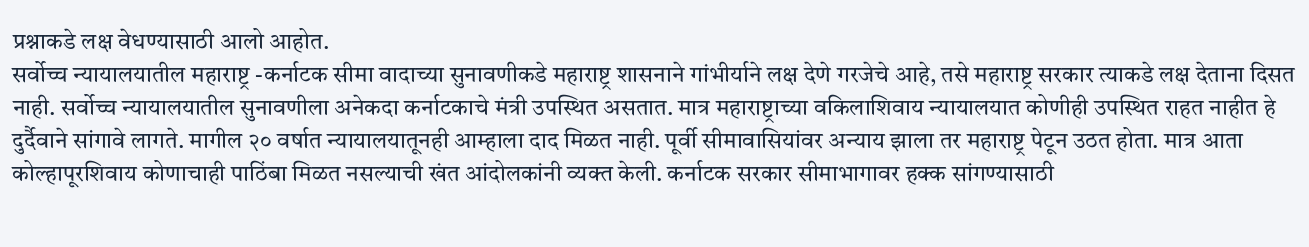प्रश्नाकडे लक्ष वेधण्यासाठी आलो आहोत.
सर्वोच्च न्यायालयातील महाराष्ट्र -कर्नाटक सीमा वादाच्या सुनावणीकडे महाराष्ट्र शासनाने गांभीर्याने लक्ष देणे गरजेचे आहे, तसे महाराष्ट्र सरकार त्याकडे लक्ष देताना दिसत नाही. सर्वोच्च न्यायालयातील सुनावणीला अनेकदा कर्नाटकाचे मंत्री उपस्थित असतात. मात्र महाराष्ट्राच्या वकिलाशिवाय न्यायालयात कोणीही उपस्थित राहत नाहीत हे दुर्दैवाने सांगावे लागते. मागील २० वर्षात न्यायालयातूनही आम्हाला दाद मिळत नाही. पूर्वी सीमावासियांवर अन्याय झाला तर महाराष्ट्र पेटून उठत होता. मात्र आता कोल्हापूरशिवाय कोणाचाही पाठिंबा मिळत नसल्याची खंत आंदोलकांनी व्यक्त केली. कर्नाटक सरकार सीमाभागावर हक्क सांगण्यासाठी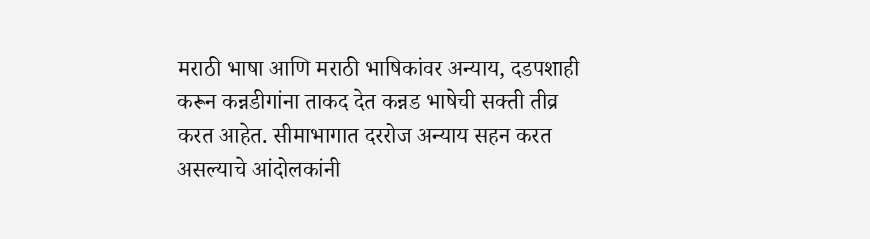मराठी भाषा आणि मराठी भाषिकांवर अन्याय, दडपशाही करून कन्नडीगांना ताकद देत कन्नड भाषेची सक्ती तीव्र करत आहेत. सीमाभागात दररोज अन्याय सहन करत असल्याचे आंदोलकांनी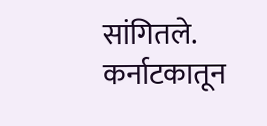सांगितले. कर्नाटकातून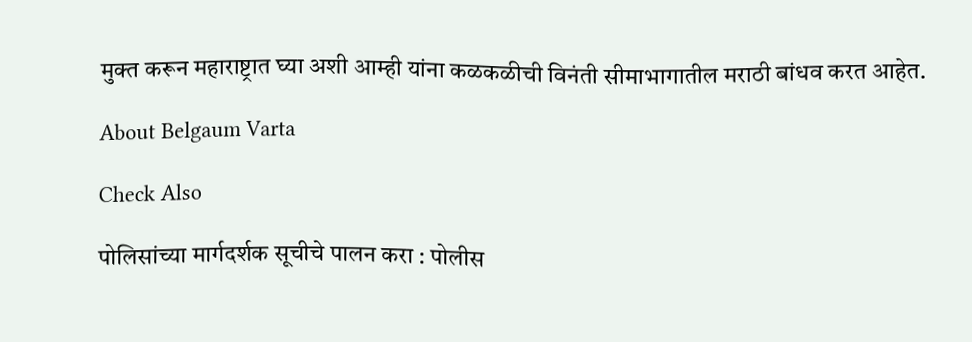मुक्त करून महाराष्ट्रात घ्या अशी आम्ही यांना कळकळीची विनंती सीमाभागातील मराठी बांधव करत आहेत.

About Belgaum Varta

Check Also

पोलिसांच्या मार्गदर्शक सूचीचे पालन करा : पोलीस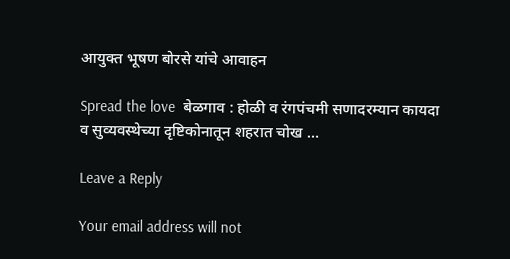आयुक्त भूषण बोरसे यांचे आवाहन

Spread the love  बेळगाव : होळी व रंगपंचमी सणादरम्यान कायदा व सुव्यवस्थेच्या दृष्टिकोनातून शहरात चोख …

Leave a Reply

Your email address will not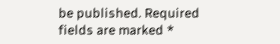be published. Required fields are marked *